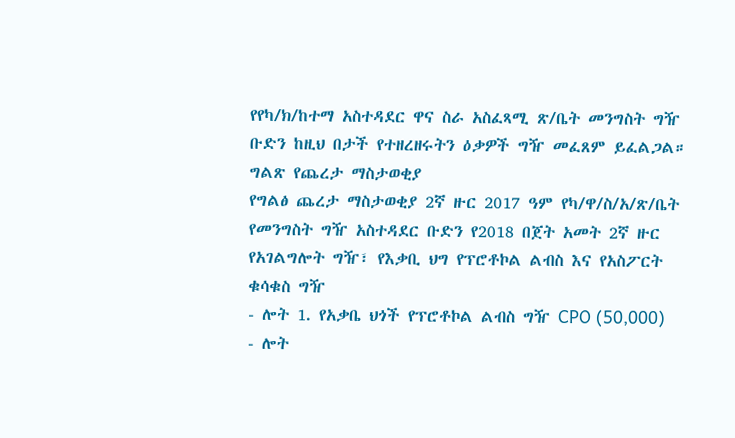የየካ/ክ/ከተማ አስተዳደር ዋና ስራ አስፈጻሚ ጽ/ቤት መንግስት ግዥ ቡድን ከዚህ በታች የተዘረዘሩትን ዕቃዎች ግዥ መፈጸም ይፈልጋል።
ግልጽ የጨረታ ማስታወቂያ
የግልፅ ጨረታ ማስታወቂያ 2ኛ ዙር 2017 ዓም የካ/ዋ/ስ/አ/ጽ/ቤት የመንግስት ግዥ አስተዳደር ቡድን የ2018 በጀት አመት 2ኛ ዙር የአገልግሎት ግዥ፣ የእቃቢ ህግ የፕሮቶኮል ልብስ እና የአስፖርት ቁሳቁስ ግዥ
- ሎት 1. የአቃቤ ህጎች የፕሮቶኮል ልብስ ግዥ CPO (50,000)
- ሎት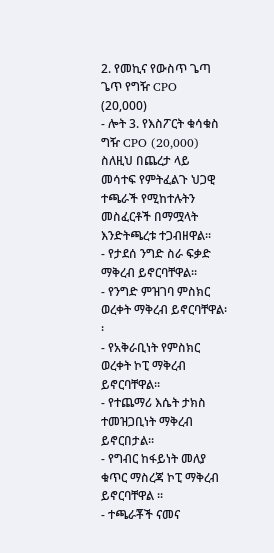2. የመኪና የውስጥ ጌጣ ጌጥ የግዥ CPO (20,000)
- ሎት 3. የእስፖርት ቁሳቁስ ግዥ CPO (20,000)
ስለዚህ በጨረታ ላይ መሳተፍ የምትፈልጉ ህጋዊ ተጫራች የሚከተሉትን መስፈርቶች በማሟላት እንድትጫረቱ ተጋብዘዋል፡፡
- የታደሰ ንግድ ስራ ፍቃድ ማቅረብ ይኖርባቸዋል፡፡
- የንግድ ምዝገባ ምስክር ወረቀት ማቅረብ ይኖርባቸዋል፡፡
- የአቅራቢነት የምስክር ወረቀት ኮፒ ማቅረብ ይኖርባቸዋል፡፡
- የተጨማሪ እሴት ታክስ ተመዝጋቢነት ማቅረብ ይኖርበታል፡፡
- የግብር ከፋይነት መለያ ቁጥር ማስረጃ ኮፒ ማቅረብ ይኖርባቸዋል ፡፡
- ተጫራቾች ናመና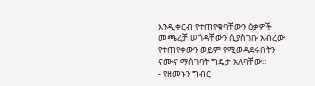እንዲቀርብ የተጠየቁባቸውን ዕቃዎች መጫረቻ ሠጎዳቸውን ሲያስገቡ አብረው የተጠየቀውን ወይም የሚወዳደሩበትን ናሙና ማስገባት ግዴታ አለባቸው።
- የዘመኑን ግብር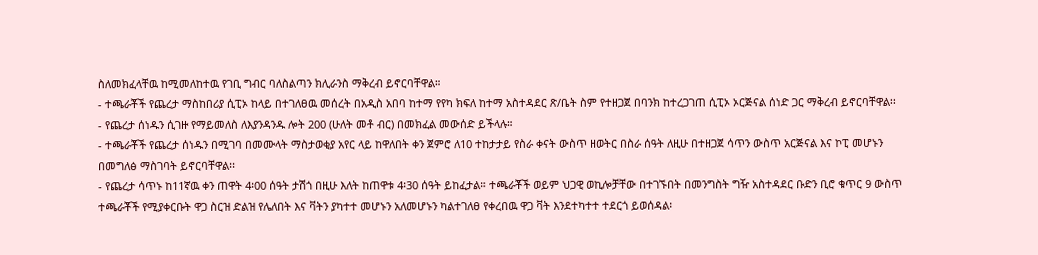ስለመክፈላቸዉ ከሚመለከተዉ የገቢ ግብር ባለስልጣን ክሊራንስ ማቅረብ ይኖርባቸዋል።
- ተጫራቾች የጨረታ ማስከበሪያ ሲፒኦ ከላይ በተገለፀዉ መሰረት በአዲስ አበባ ከተማ የየካ ክፍለ ከተማ አስተዳደር ጽ/ቤት ስም የተዘጋጀ በባንክ ከተረጋገጠ ሲፒኦ ኦርጅናል ሰነድ ጋር ማቅረብ ይኖርባቸዋል፡፡
- የጨረታ ሰነዱን ሲገዙ የማይመለስ ለእያንዳንዱ ሎት 200 (ሁለት መቶ ብር) በመክፈል መውሰድ ይችላሉ።
- ተጫራቾች የጨረታ ሰነዱን በሚገባ በመሙላት ማስታወቂያ አየር ላይ ከዋለበት ቀን ጀምሮ ለ10 ተከታታይ የስራ ቀናት ውስጥ ዘወትር በስራ ሰዓት ለዚሁ በተዘጋጀ ሳጥን ውስጥ አርጅናል እና ኮፒ መሆኑን በመግለፅ ማስገባት ይኖርባቸዋል፡፡
- የጨረታ ሳጥኑ ከ11ኛዉ ቀን ጠዋት 4፡00 ሰዓት ታሽጎ በዚሁ እለት ከጠዋቱ 4፡30 ሰዓት ይከፈታል። ተጫራቾች ወይም ህጋዊ ወኪሎቻቸው በተገኙበት በመንግስት ግዥ አስተዳደር ቡድን ቢሮ ቁጥር 9 ውስጥ ተጫራቾች የሚያቀርቡት ዋጋ ስርዝ ድልዝ የሌለበት እና ቫትን ያካተተ መሆኑን አለመሆኑን ካልተገለፀ የቀረበዉ ዋጋ ቫት እንደተካተተ ተደርጎ ይወሰዳል፡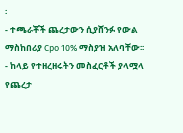፡
- ተጫራቾች ጨረታውን ሲያሸንፉ የውል ማስከበሪያ Cpo 10% ማስያዝ አለባቸው፡፡
- ከላይ የተዘረዘሩትን መስፈርቶች ያላሟላ የጨረታ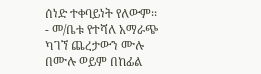ሰነድ ተቀባይነት የለውም፡፡
- መ/ቤቱ የተሻለ አማራጭ ካገኘ ጨረታውን ሙሉ በሙሉ ወይም በከፊል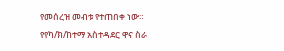የመሰረዝ መብቱ የተጠበቀ ነው።
የየካ/ክ/ከተማ አስተዳደር ዋና ስራ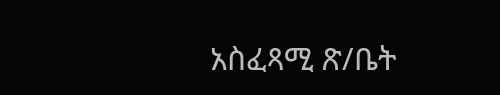አስፈጻሚ ጽ/ቤት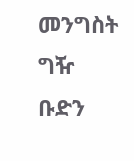መንግስት ግዥ ቡድን